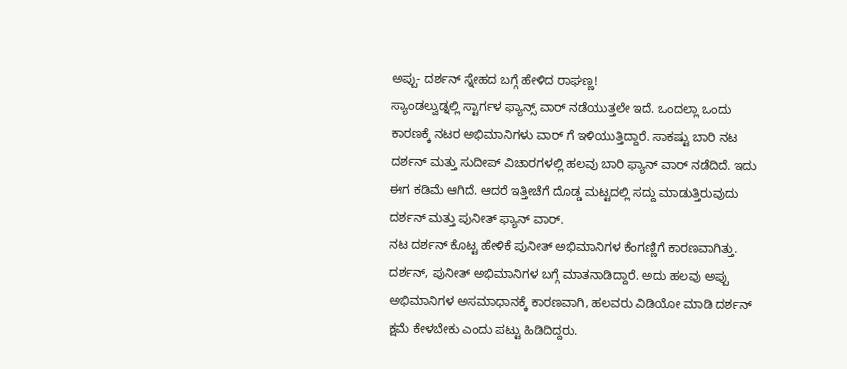ಅಪ್ಪು- ದರ್ಶನ್ ಸ್ನೇಹದ ಬಗ್ಗೆ ಹೇಳಿದ ರಾಘಣ್ಣ!
ಸ್ಯಾಂಡಲ್ವುಡ್ನಲ್ಲಿ ಸ್ಟಾರ್ಗಳ ಫ್ಯಾನ್ಸ್ ವಾರ್ ನಡೆಯುತ್ತಲೇ ಇದೆ. ಒಂದಲ್ಲಾ ಒಂದು ಕಾರಣಕ್ಕೆ ನಟರ ಅಭಿಮಾನಿಗಳು ವಾರ್ ಗೆ ಇಳಿಯುತ್ತಿದ್ದಾರೆ. ಸಾಕಷ್ಟು ಬಾರಿ ನಟ ದರ್ಶನ್ ಮತ್ತು ಸುದೀಪ್ ವಿಚಾರಗಳಲ್ಲಿ ಹಲವು ಬಾರಿ ಫ್ಯಾನ್ ವಾರ್ ನಡೆದಿದೆ. ಇದು ಈಗ ಕಡಿಮೆ ಆಗಿದೆ. ಆದರೆ ಇತ್ತೀಚೆಗೆ ದೊಡ್ಡ ಮಟ್ಟದಲ್ಲಿ ಸದ್ದು ಮಾಡುತ್ತಿರುವುದು ದರ್ಶನ್ ಮತ್ತು ಪುನೀತ್ ಫ್ಯಾನ್ ವಾರ್.
ನಟ ದರ್ಶನ್ ಕೊಟ್ಟ ಹೇಳಿಕೆ ಪುನೀತ್ ಅಭಿಮಾನಿಗಳ ಕೆಂಗಣ್ಣಿಗೆ ಕಾರಣವಾಗಿತ್ತು. ದರ್ಶನ್, ಪುನೀತ್ ಅಭಿಮಾನಿಗಳ ಬಗ್ಗೆ ಮಾತನಾಡಿದ್ದಾರೆ. ಅದು ಹಲವು ಅಪ್ಪು ಅಭಿಮಾನಿಗಳ ಅಸಮಾಧಾನಕ್ಕೆ ಕಾರಣವಾಗಿ, ಹಲವರು ವಿಡಿಯೋ ಮಾಡಿ ದರ್ಶನ್ ಕ್ಷಮೆ ಕೇಳಬೇಕು ಎಂದು ಪಟ್ಟು ಹಿಡಿದಿದ್ದರು.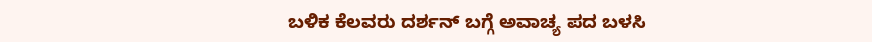ಬಳಿಕ ಕೆಲವರು ದರ್ಶನ್ ಬಗ್ಗೆ ಅವಾಚ್ಯ ಪದ ಬಳಸಿ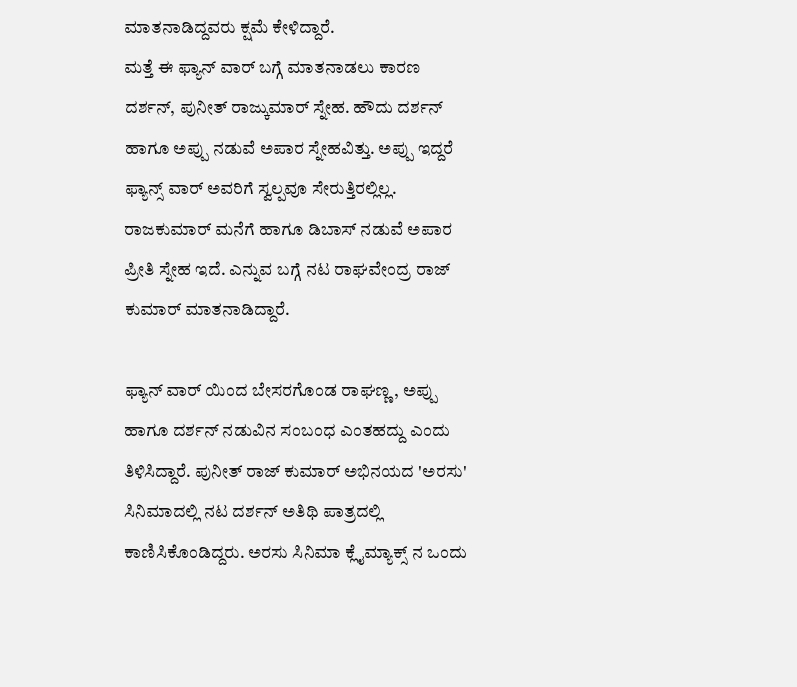ಮಾತನಾಡಿದ್ದವರು ಕ್ಷಮೆ ಕೇಳಿದ್ದಾರೆ.
ಮತ್ತೆ ಈ ಫ್ಯಾನ್ ವಾರ್ ಬಗ್ಗೆ ಮಾತನಾಡಲು ಕಾರಣ ದರ್ಶನ್, ಪುನೀತ್ ರಾಜ್ಕುಮಾರ್ ಸ್ನೇಹ. ಹೌದು ದರ್ಶನ್ ಹಾಗೂ ಅಪ್ಪು ನಡುವೆ ಅಪಾರ ಸ್ನೇಹವಿತ್ತು. ಅಪ್ಪು ಇದ್ದರೆ ಫ್ಯಾನ್ಸ್ ವಾರ್ ಅವರಿಗೆ ಸ್ವಲ್ಪವೂ ಸೇರುತ್ತಿರಲ್ಲಿಲ್ಲ. ರಾಜಕುಮಾರ್ ಮನೆಗೆ ಹಾಗೂ ಡಿಬಾಸ್ ನಡುವೆ ಅಪಾರ ಪ್ರೀತಿ ಸ್ನೇಹ ಇದೆ. ಎನ್ನುವ ಬಗ್ಗೆ ನಟ ರಾಘವೇಂದ್ರ ರಾಜ್ ಕುಮಾರ್ ಮಾತನಾಡಿದ್ದಾರೆ.

ಫ್ಯಾನ್ ವಾರ್ ಯಿಂದ ಬೇಸರಗೊಂಡ ರಾಘಣ್ಣ, ಅಪ್ಪು ಹಾಗೂ ದರ್ಶನ್ ನಡುವಿನ ಸಂಬಂಧ ಎಂತಹದ್ದು ಎಂದು ತಿಳಿಸಿದ್ದಾರೆ. ಪುನೀತ್ ರಾಜ್ ಕುಮಾರ್ ಅಭಿನಯದ 'ಅರಸು' ಸಿನಿಮಾದಲ್ಲಿ ನಟ ದರ್ಶನ್ ಅತಿಥಿ ಪಾತ್ರದಲ್ಲಿ ಕಾಣಿಸಿಕೊಂಡಿದ್ದರು. ಅರಸು ಸಿನಿಮಾ ಕ್ಲೈಮ್ಯಾಕ್ಸ್ ನ ಒಂದು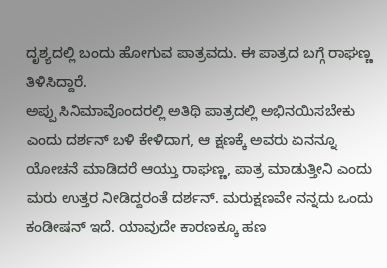ದೃಶ್ಯದಲ್ಲಿ ಬಂದು ಹೋಗುವ ಪಾತ್ರವದು. ಈ ಪಾತ್ರದ ಬಗ್ಗೆ ರಾಘಣ್ಣ ತಿಳಿಸಿದ್ದಾರೆ.
ಅಪ್ಪು ಸಿನಿಮಾವೊಂದರಲ್ಲಿ ಅತಿಥಿ ಪಾತ್ರದಲ್ಲಿ ಅಭಿನಯಿಸಬೇಕು ಎಂದು ದರ್ಶನ್ ಬಳಿ ಕೇಳಿದಾಗ, ಆ ಕ್ಷಣಕ್ಕೆ ಅವರು ಏನನ್ನೂ ಯೋಚನೆ ಮಾಡಿದರೆ ಆಯ್ತು ರಾಘಣ್ಣ, ಪಾತ್ರ ಮಾಡುತ್ತೀನಿ ಎಂದು ಮರು ಉತ್ತರ ನೀಡಿದ್ದರಂತೆ ದರ್ಶನ್. ಮರುಕ್ಷಣವೇ ನನ್ನದು ಒಂದು ಕಂಡೀಷನ್ ಇದೆ. ಯಾವುದೇ ಕಾರಣಕ್ಕೂ ಹಣ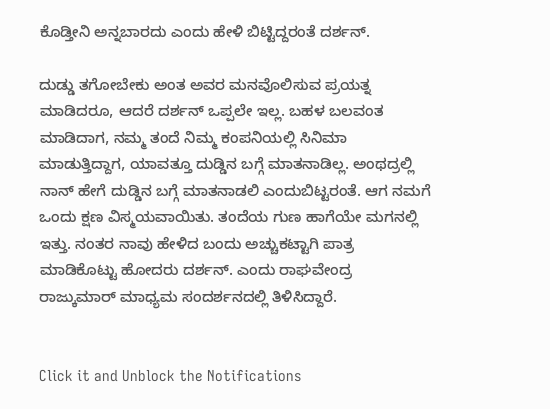ಕೊಡ್ತೀನಿ ಅನ್ನಬಾರದು ಎಂದು ಹೇಳಿ ಬಿಟ್ಟಿದ್ದರಂತೆ ದರ್ಶನ್.

ದುಡ್ಡು ತಗೋಬೇಕು ಅಂತ ಅವರ ಮನವೊಲಿಸುವ ಪ್ರಯತ್ನ ಮಾಡಿದರೂ, ಆದರೆ ದರ್ಶನ್ ಒಪ್ಪಲೇ ಇಲ್ಲ. ಬಹಳ ಬಲವಂತ ಮಾಡಿದಾಗ, ನಮ್ಮ ತಂದೆ ನಿಮ್ಮ ಕಂಪನಿಯಲ್ಲಿ ಸಿನಿಮಾ ಮಾಡುತ್ತಿದ್ದಾಗ, ಯಾವತ್ತೂ ದುಡ್ಡಿನ ಬಗ್ಗೆ ಮಾತನಾಡಿಲ್ಲ. ಅಂಥದ್ರಲ್ಲಿ ನಾನ್ ಹೇಗೆ ದುಡ್ಡಿನ ಬಗ್ಗೆ ಮಾತನಾಡಲಿ ಎಂದುಬಿಟ್ಟರಂತೆ. ಆಗ ನಮಗೆ ಒಂದು ಕ್ಷಣ ವಿಸ್ಮಯವಾಯಿತು. ತಂದೆಯ ಗುಣ ಹಾಗೆಯೇ ಮಗನಲ್ಲಿ ಇತ್ತು. ನಂತರ ನಾವು ಹೇಳಿದ ಬಂದು ಅಚ್ಚುಕಟ್ಟಾಗಿ ಪಾತ್ರ ಮಾಡಿಕೊಟ್ಟು ಹೋದರು ದರ್ಶನ್. ಎಂದು ರಾಘವೇಂದ್ರ ರಾಜ್ಕುಮಾರ್ ಮಾಧ್ಯಮ ಸಂದರ್ಶನದಲ್ಲಿ ತಿಳಿಸಿದ್ದಾರೆ.


Click it and Unblock the Notifications